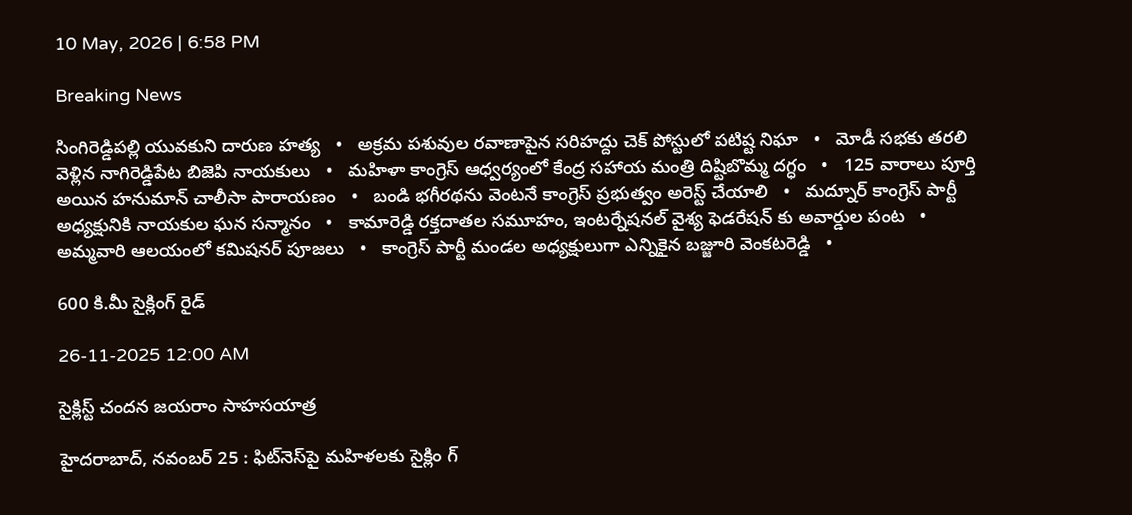10 May, 2026 | 6:58 PM

Breaking News

సింగిరెడ్డిపల్లి యువకుని దారుణ హత్య   •   అక్రమ పశువుల రవాణాపైన సరిహద్దు చెక్ పోస్టులో పటిష్ట నిఘా   •   మోడీ సభకు తరలి వెళ్లిన నాగిరెడ్డిపేట బిజెపి నాయకులు   •   మహిళా కాంగ్రెస్ ఆధ్వర్యంలో కేంద్ర సహాయ మంత్రి దిష్టిబొమ్మ దగ్ధం   •   125 వారాలు పూర్తి అయిన హనుమాన్ చాలీసా పారాయణం   •   బండి భగీరథను వెంటనే కాంగ్రెస్ ప్రభుత్వం అరెస్ట్ చేయాలి   •   మద్నూర్ కాంగ్రెస్ పార్టీ అధ్యక్షునికి నాయకుల ఘన సన్మానం   •   కామారెడ్డి రక్తదాతల సమూహం, ఇంటర్నేషనల్ వైశ్య ఫెడరేషన్ కు అవార్డుల పంట   •   అమ్మవారి ఆలయంలో కమిషనర్ పూజలు   •   కాంగ్రెస్ పార్టీ మండల అధ్యక్షులుగా ఎన్నికైన బజ్జూరి వెంకటరెడ్డి   •

600 కి.మీ సైక్లింగ్ రైడ్

26-11-2025 12:00 AM

సైక్లిస్ట్ చందన జయరాం సాహసయాత్ర

హైదరాబాద్, నవంబర్ 25 : ఫిట్‌నెస్‌పై మహిళలకు సైక్లిం గ్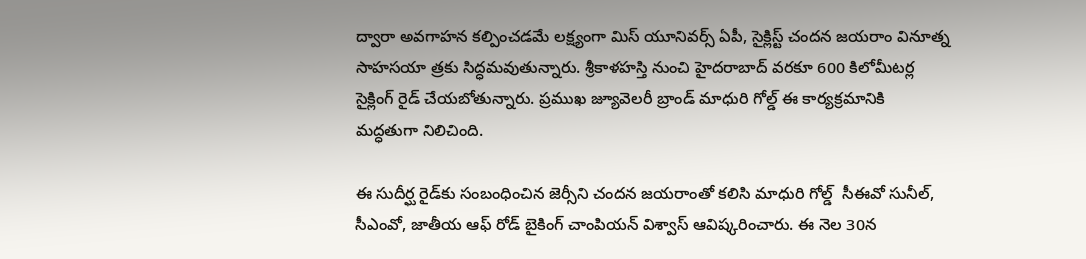ద్వారా అవగాహన కల్పించడమే లక్ష్యంగా మిస్ యూనివర్స్ ఏపీ, సైక్లిస్ట్ చందన జయరాం వినూత్న సాహసయా త్రకు సిద్ధమవుతున్నారు. శ్రీకాళహస్తి నుంచి హైదరాబాద్ వరకూ 600 కిలోమీటర్ల సైక్లింగ్ రైడ్ చేయబోతున్నారు. ప్రముఖ జ్యూవెలరీ బ్రాండ్ మాధురి గోల్డ్ ఈ కార్యక్రమానికి మద్ధతుగా నిలిచింది.

ఈ సుదీర్ఘ రైడ్‌కు సంబంధించిన జెర్సీని చందన జయరాంతో కలిసి మాధురి గోల్డ్  సీఈవో సునీల్, సీఎంవో, జాతీయ ఆఫ్ రోడ్ బైకింగ్ చాంపియన్ విశ్వాస్ ఆవిష్కరించారు. ఈ నెల 30న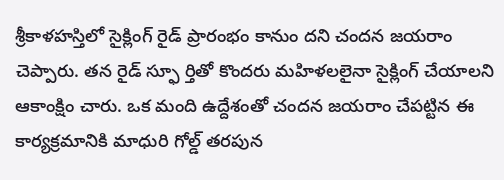శ్రీకాళహస్తిలో సైక్లింగ్ రైడ్ ప్రారంభం కానుం దని చందన జయరాం చెప్పారు. తన రైడ్ స్ఫూ ర్తితో కొందరు మహిళలలైనా సైక్లింగ్ చేయాలని ఆకాంక్షిం చారు. ఒక మంది ఉద్దేశంతో చందన జయరాం చేపట్టిన ఈ కార్యక్రమానికి మాధురి గోల్డ్ తరపున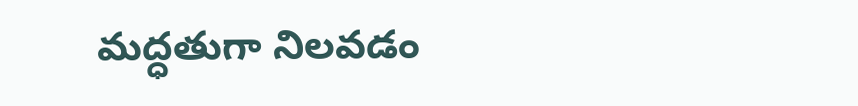మద్ధతుగా నిలవడం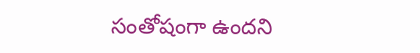సంతోషంగా ఉందని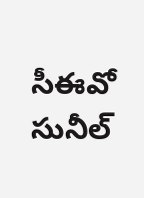సీఈవో సునీల్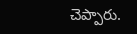చెప్పారు.